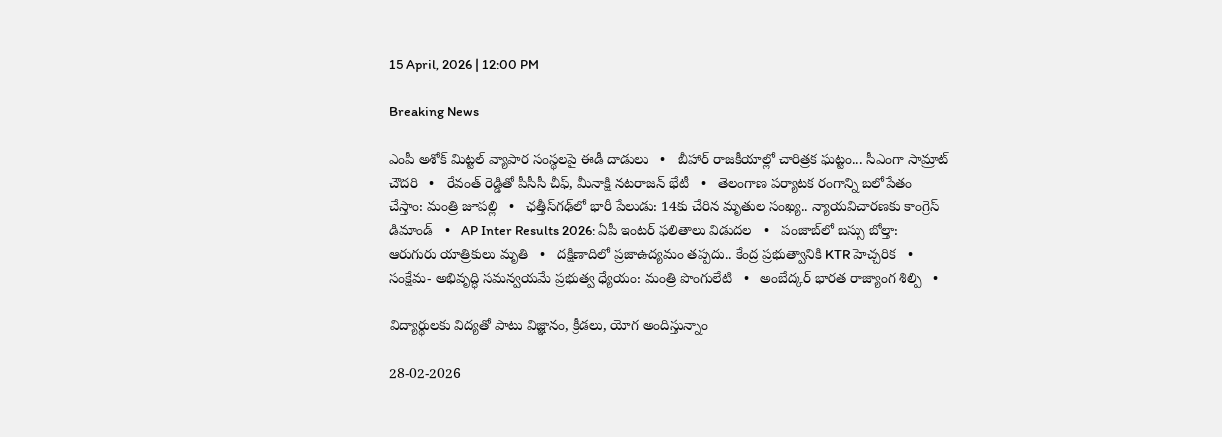15 April, 2026 | 12:00 PM

Breaking News

ఎంపీ అశోక్ మిట్టల్‌ వ్యాపార సంస్థలపై ఈడీ దాడులు   •   బీహార్ రాజకీయాల్లో చారిత్రక ఘట్టం... సీఎంగా సామ్రాట్‌ చౌదరి   •   రేవంత్‌ రెడ్డితో పీసీసీ చీఫ్, మీనాక్షి నటరాజన్ భేటీ   •   తెలంగాణ పర్యాటక రంగాన్ని బలోపేతం చేస్తాం: మంత్రి జూపల్లి   •   ఛత్తీస్‌గఢ్‌లో భారీ పేలుడు: 14కు చేరిన మృతుల సంఖ్య.. న్యాయవిచారణకు కాంగ్రెస్ డిమాండ్   •   AP Inter Results 2026: ఏపీ ఇంటర్ ఫలితాలు విడుదల   •   పంజాబ్‌లో బస్సు బోల్తా: ఆరుగురు యాత్రికులు మృతి   •   దక్షిణాదిలో ప్రజాఉద్యమం తప్పదు.. కేంద్ర ప్రభుత్వానికి KTR హెచ్చరిక   •   సంక్షేమ- అభివృద్ధి సమన్వయమే ప్రభుత్వ ధ్యేయం: మంత్రి పొంగులేటి   •   అంబేద్కర్ భారత రాజ్యాంగ శిల్పి   •

విద్యార్థులకు విద్యతో పాటు విజ్ఞానం, క్రీడలు, యోగ అందిస్తున్నాం

28-02-2026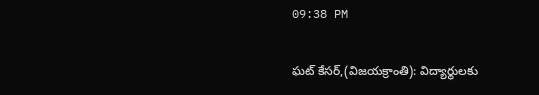09:38 PM

ఘట్ కేసర్,(విజయక్రాంతి): విద్యార్థులకు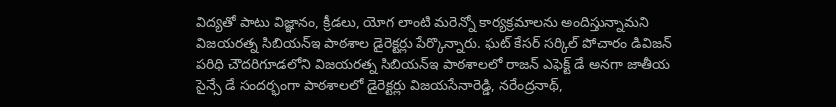విద్యతో పాటు విజ్ఞానం, క్రీడలు, యోగ లాంటి మరెన్నో కార్యక్రమాలను అందిస్తున్నామని విజయరత్న సిబియన్ఇ పాఠశాల డైరెక్టర్లు పేర్కొన్నారు. ఘట్ కేసర్ సర్కిల్ పోచారం డివిజన్ పరిధి చౌదరిగూడలోని విజయరత్న సిబియన్ఇ పాఠశాలలో రాజన్ ఎఫెక్ట్ డే అనగా జాతీయ సైన్సే డే సందర్భంగా పాఠశాలలో డైరెక్టర్లు విజయసేనారెడ్డి, నరేంద్రనాథ్,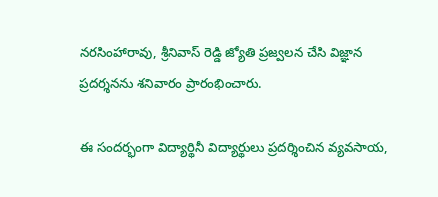నరసింహారావు, శ్రీనివాస్ రెడ్డి జ్యోతి ప్రజ్వలన చేసి విజ్ఞాన ప్రదర్శనను శనివారం ప్రారంభించారు.

ఈ సందర్భంగా విద్యార్థినీ విద్యార్థులు ప్రదర్శించిన వ్యవసాయ,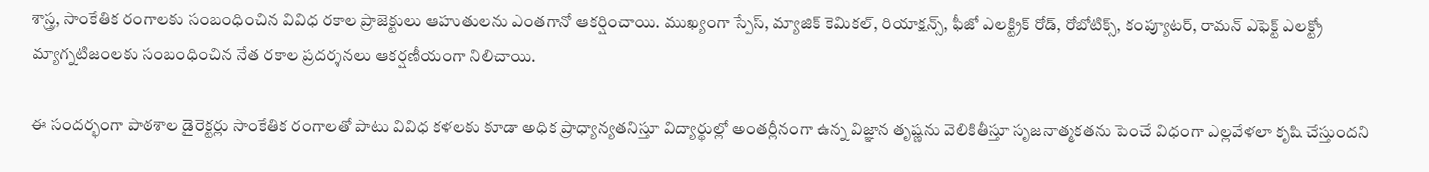శాస్త్ర, సాంకేతిక రంగాలకు సంబంధించిన వివిధ రకాల ప్రాజెక్టులు ఆహుతులను ఎంతగానో ఆకర్షించాయి. ముఖ్యంగా స్పేస్, మ్యాజిక్ కెమికల్, రియాక్షన్స్, ఫీజో ఎలక్ట్రిక్ రోడ్, రోబోటిక్స్, కంప్యూటర్, రామన్ ఎఫెక్ట్ ఎలక్ట్రో మ్యాగ్నటిజంలకు సంబంధించిన నేత రకాల ప్రదర్శనలు ఆకర్షణీయంగా నిలిచాయి.

ఈ సందర్భంగా పాఠశాల డైరెక్టర్లు సాంకేతిక రంగాలతో పాటు వివిధ కళలకు కూడా అధిక ప్రాధ్యాన్యతనిస్తూ విద్యార్థుల్లో అంతర్లీనంగా ఉన్న విజ్ఞాన తృష్ణను వెలికితీస్తూ సృజనాత్మకతను పెంచే విధంగా ఎల్లవేళలా కృషి చేస్తుందని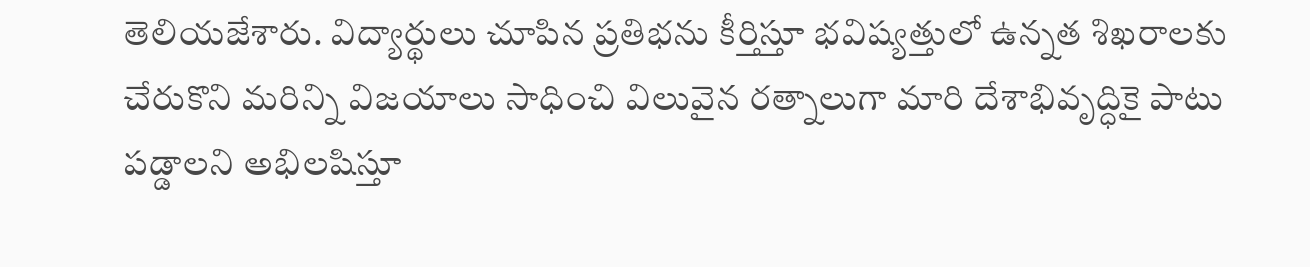తెలియజేశారు. విద్యార్థులు చూపిన ప్రతిభను కీర్తిస్తూ భవిష్యత్తులో ఉన్నత శిఖరాలకు చేరుకొని మరిన్ని విజయాలు సాధించి విలువైన రత్నాలుగా మారి దేశాభివృద్ధికై పాటు పడ్డాలని అభిలషిస్తూ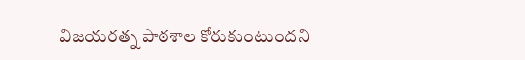విజయరత్న పాఠశాల కోరుకుంటుందని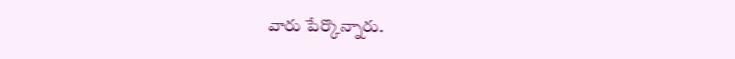వారు పేర్కొన్నారు.